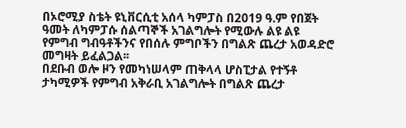በኦሮሚያ ስቴት ዩኒቨርሲቲ አሰላ ካምፓስ በ2019 ዓ.ም የበጀት ዓመት ለካምፓሱ ሰልጣኞች አገልግሎት የሚውሉ ልዩ ልዩ የምግብ ግብዓቶችንና የበሰሉ ምግቦችን በግልጽ ጨረታ አወዳድሮ መግዛት ይፈልጋል፡፡
በደቡብ ወሎ ዞን የመካነሠላም ጠቅላላ ሆስፒታል የተኝቶ ታካሚዎች የምግብ አቅራቢ አገልግሎት በግልጽ ጨረታ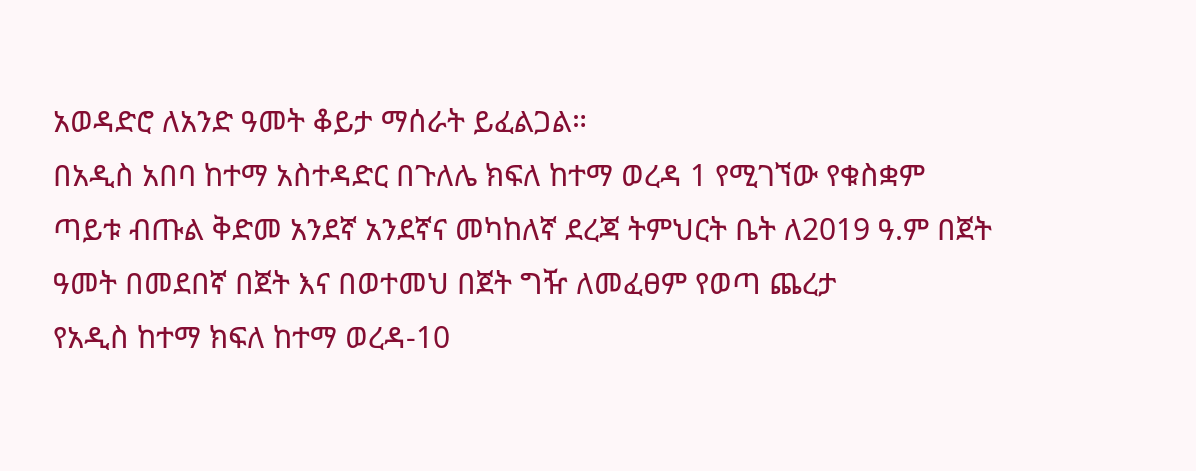አወዳድሮ ለአንድ ዓመት ቆይታ ማሰራት ይፈልጋል።
በአዲስ አበባ ከተማ አስተዳድር በጉለሌ ክፍለ ከተማ ወረዳ 1 የሚገኘው የቁስቋም ጣይቱ ብጡል ቅድመ አንደኛ አንደኛና መካከለኛ ደረጃ ትምህርት ቤት ለ2019 ዓ.ም በጀት ዓመት በመደበኛ በጀት እና በወተመህ በጀት ግዥ ለመፈፀም የወጣ ጨረታ
የአዲስ ከተማ ክፍለ ከተማ ወረዳ-10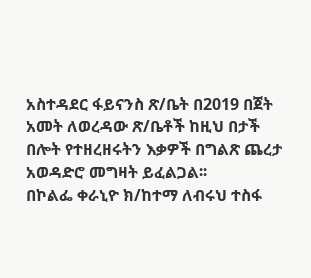አስተዳደር ፋይናንስ ጽ/ቤት በ2019 በጀት አመት ለወረዳው ጽ/ቤቶች ከዚህ በታች በሎት የተዘረዘሩትን እቃዎች በግልጽ ጨረታ አወዳድሮ መግዛት ይፈልጋል፡፡
በኮልፌ ቀራኒዮ ክ/ከተማ ለብሩህ ተስፋ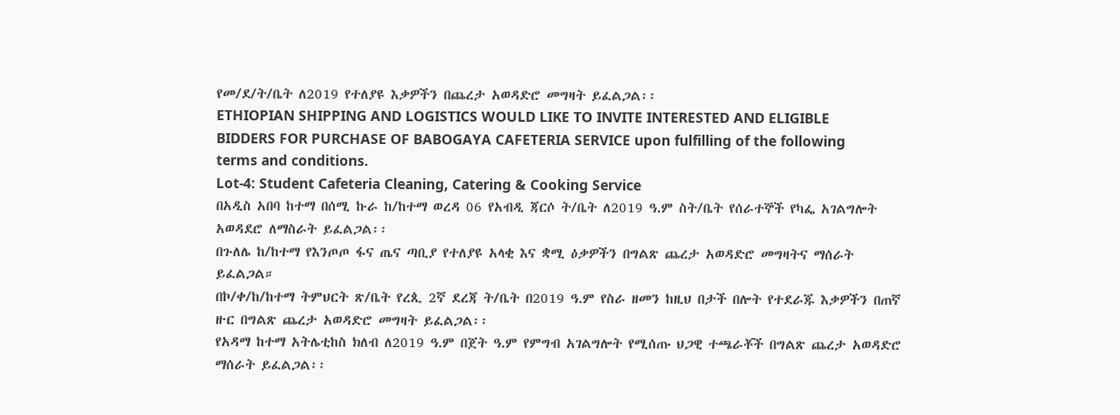የመ/ደ/ት/ቤት ለ2019 የተለያዩ እቃዎችን በጨረታ አወዳድሮ መግዛት ይፈልጋል፡፡
ETHIOPIAN SHIPPING AND LOGISTICS WOULD LIKE TO INVITE INTERESTED AND ELIGIBLE BIDDERS FOR PURCHASE OF BABOGAYA CAFETERIA SERVICE upon fulfilling of the following terms and conditions.
Lot-4: Student Cafeteria Cleaning, Catering & Cooking Service
በአዲስ አበባ ከተማ በሰሚ ኩራ ከ/ከተማ ወረዳ 06 የአብዲ ጃርሶ ት/ቤት ለ2019 ዓ.ም ስት/ቤት የሰራተኞች የካፌ አገልግሎት አወዳደሮ ለማስራት ይፈልጋል፡፡
በጉለሌ ከ/ከተማ የእንጦጦ ፋና ጤና ጣቢያ የተለያዩ አላቂ እና ቋሚ ዕቃዎችን በግልጽ ጨረታ አወዳድሮ መግዛትና ማሰራት ይፈልጋል።
በኮ/ቀ/ከ/ከተማ ትምህርት ጽ/ቤት የረጲ 2ኛ ደረጃ ት/ቤት በ2019 ዓ.ም የስራ ዘመን ከዚህ በታች በሎት የተደራጁ እቃዎችን በጠኛ ዙር በግልጽ ጨረታ አወዳድሮ መግዛት ይፈልጋል፡፡
የአዳማ ከተማ አትሌቲከስ ክለብ ለ2019 ዓ.ም በጀት ዓ.ም የምግብ አገልግሎት የሚሰጡ ህጋዊ ተጫራቾች በግልጽ ጨረታ አወዳድሮ ማሰራት ይፈልጋል፡፡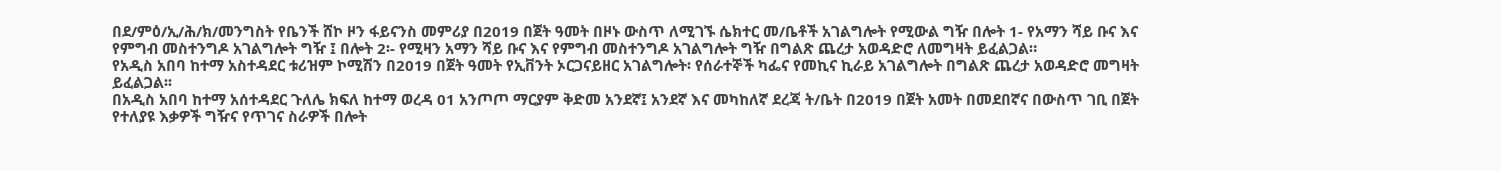በደ/ምዕ/ኢ/ሕ/ክ/መንግስት የቤንች ሸኮ ዞን ፋይናንስ መምሪያ በ2019 በጀት ዓመት በዞኑ ውስጥ ለሚገኙ ሴክተር መ/ቤቶች አገልግሎት የሚውል ግዥ በሎት 1- የአማን ሻይ ቡና እና የምግብ መስተንግዶ አገልግሎት ግዥ ፤ በሎት 2፡- የሚዛን አማን ሻይ ቡና እና የምግብ መስተንግዶ አገልግሎት ግዥ በግልጽ ጨረታ አወዳድሮ ለመግዛት ይፈልጋል።
የአዲስ አበባ ከተማ አስተዳደር ቱሪዝም ኮሚሽን በ2019 በጀት ዓመት የኢቨንት ኦርጋናይዘር አገልግሎት፡ የሰራተኞች ካፌና የመኪና ኪራይ አገልግሎት በግልጽ ጨረታ አወዳድሮ መግዛት ይፈልጋል፡፡
በአዲስ አበባ ከተማ አሰተዳደር ጉለሌ ክፍለ ከተማ ወረዳ 01 አንጦጦ ማርያም ቅድመ አንደኛ፤ አንደኛ እና መካከለኛ ደረጃ ት/ቤት በ2019 በጀት አመት በመደበኛና በውስጥ ገቢ በጀት የተለያዩ እቃዎች ግዥና የጥገና ስራዎች በሎት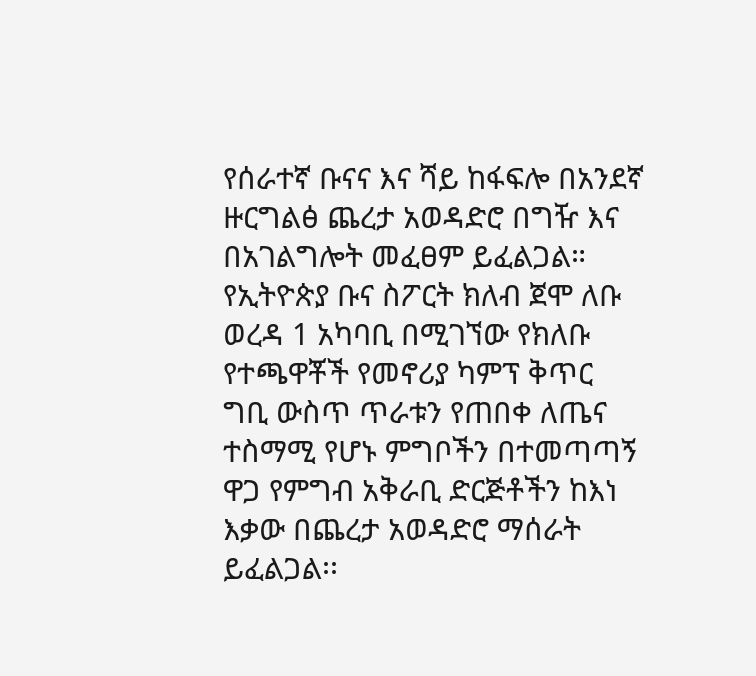የሰራተኛ ቡናና እና ሻይ ከፋፍሎ በአንደኛ ዙርግልፅ ጨረታ አወዳድሮ በግዥ እና በአገልግሎት መፈፀም ይፈልጋል።
የኢትዮጵያ ቡና ስፖርት ክለብ ጀሞ ለቡ ወረዳ 1 አካባቢ በሚገኘው የክለቡ የተጫዋቾች የመኖሪያ ካምፕ ቅጥር ግቢ ውስጥ ጥራቱን የጠበቀ ለጤና ተስማሚ የሆኑ ምግቦችን በተመጣጣኝ ዋጋ የምግብ አቅራቢ ድርጅቶችን ከእነ እቃው በጨረታ አወዳድሮ ማሰራት ይፈልጋል፡፡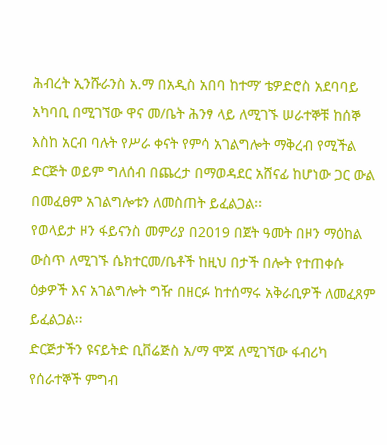ሕብረት ኢንሹራንስ አ.ማ በአዲስ አበባ ከተማ’ ቴዎድሮስ አደባባይ አካባቢ በሚገኘው ዋና መ/ቤት ሕንፃ ላይ ለሚገኙ ሠራተኞቹ ከሰኞ እስከ አርብ ባሉት የሥራ ቀናት የምሳ አገልግሎት ማቅረብ የሚችል ድርጅት ወይም ግለሰብ በጨረታ በማወዳደር አሸናፊ ከሆነው ጋር ውል በመፈፀም አገልግሎቱን ለመስጠት ይፈልጋል፡፡
የወላይታ ዞን ፋይናንስ መምሪያ በ2019 በጀት ዓመት በዞን ማዕከል ውስጥ ለሚገኙ ሴክተርመ/ቤቶች ከዚህ በታች በሎት የተጠቀሱ ዕቃዎች እና አገልግሎት ግዥ በዘርፉ ከተሰማሩ አቅራቢዎች ለመፈጸም ይፈልጋል፡፡
ድርጅታችን ዩናይትድ ቢቨሬጅስ አ/ማ ሞጆ ለሚገኘው ፋብሪካ የሰራተኞች ምግብ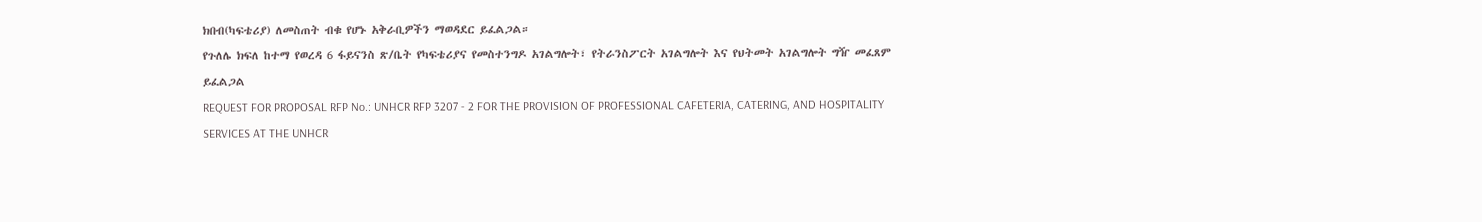ክበብ(ካፍቴሪያ) ለመስጠት ብቁ የሆኑ አቅራቢዎችን ማወዳደር ይፈልጋል።
የጉለሌ ክፍለ ከተማ የወረዳ 6 ፋይናንስ ጽ/ቤት የካፍቴሪያና የመስተንግዶ አገልግሎት፣ የትራንስፖርት አገልግሎት እና የህትመት አገልግሎት ግዥ መፈጸም ይፈልጋል
REQUEST FOR PROPOSAL RFP No.: UNHCR RFP 3207 - 2 FOR THE PROVISION OF PROFESSIONAL CAFETERIA, CATERING, AND HOSPITALITY SERVICES AT THE UNHCR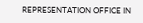REPRESENTATION OFFICE IN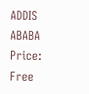ADDIS ABABA
Price: Free